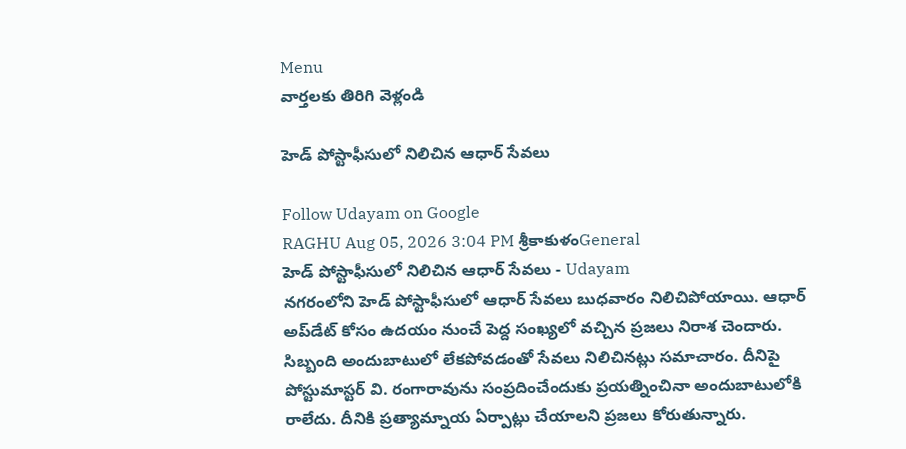Menu
వార్తలకు తిరిగి వెళ్లండి

హెడ్‌ పోస్టాఫీసులో నిలిచిన ఆధార్ సేవలు

Follow Udayam on Google
RAGHU Aug 05, 2026 3:04 PM శ్రీకాకుళంGeneral
హెడ్‌ పోస్టాఫీసులో నిలిచిన ఆధార్ సేవలు - Udayam
నగరంలోని హెడ్‌ పోస్టాఫీసులో ఆధార్ సేవలు బుధవారం నిలిచిపోయాయి. ఆధార్ అప్‌డేట్ కోసం ఉదయం నుంచే పెద్ద సంఖ్యలో వచ్చిన ప్రజలు నిరాశ చెందారు. సిబ్బంది అందుబాటులో లేకపోవడంతో సేవలు నిలిచినట్లు సమాచారం. దీనిపై పోస్టుమాస్టర్ వి. రంగారావును సంప్రదించేందుకు ప్రయత్నించినా అందుబాటులోకి రాలేదు. దీనికి ప్రత్యామ్నాయ ఏర్పాట్లు చేయాలని ప్రజలు కోరుతున్నారు.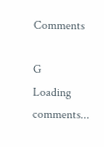Comments

G
Loading comments...